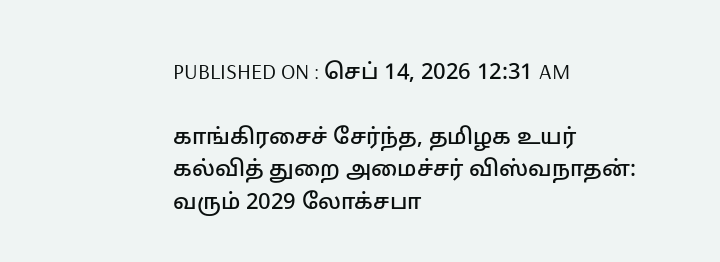PUBLISHED ON : செப் 14, 2026 12:31 AM

காங்கிரசைச் சேர்ந்த, தமிழக உயர் கல்வித் துறை அமைச்சர் விஸ்வநாதன்: வரும் 2029 லோக்சபா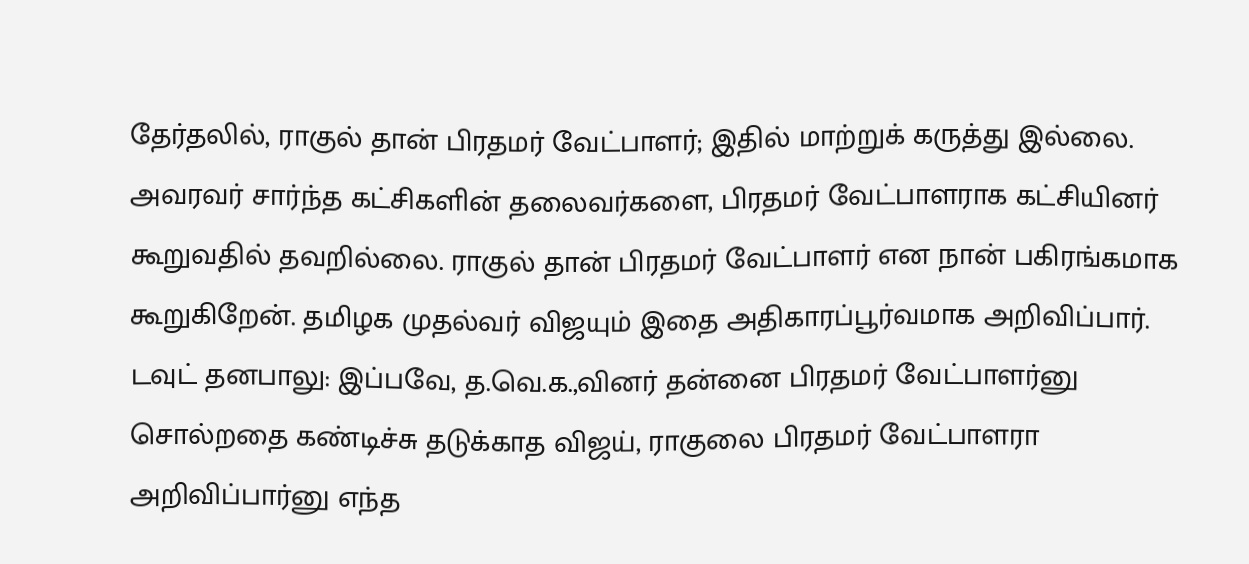தேர்தலில், ராகுல் தான் பிரதமர் வேட்பாளர்; இதில் மாற்றுக் கருத்து இல்லை. அவரவர் சார்ந்த கட்சிகளின் தலைவர்களை, பிரதமர் வேட்பாளராக கட்சியினர் கூறுவதில் தவறில்லை. ராகுல் தான் பிரதமர் வேட்பாளர் என நான் பகிரங்கமாக கூறுகிறேன். தமிழக முதல்வர் விஜயும் இதை அதிகாரப்பூர்வமாக அறிவிப்பார்.
டவுட் தனபாலு: இப்பவே, த.வெ.க.,வினர் தன்னை பிரதமர் வேட்பாளர்னு சொல்றதை கண்டிச்சு தடுக்காத விஜய், ராகுலை பிரதமர் வேட்பாளரா அறிவிப்பார்னு எந்த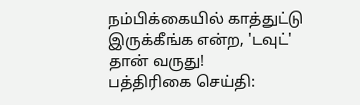நம்பிக்கையில் காத்துட்டு இருக்கீங்க என்ற, 'டவுட்' தான் வருது!
பத்திரிகை செய்தி: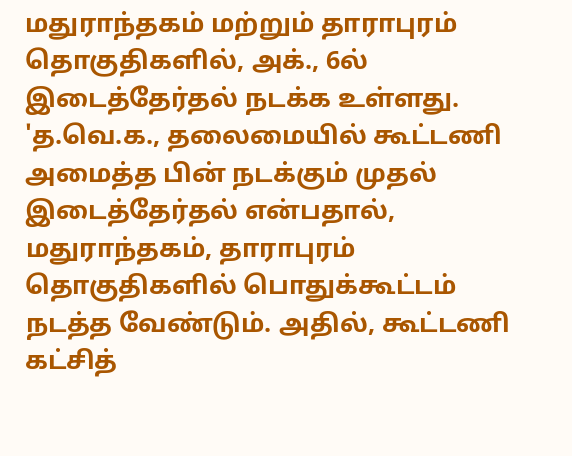மதுராந்தகம் மற்றும் தாராபுரம் தொகுதிகளில், அக்., 6ல் இடைத்தேர்தல் நடக்க உள்ளது. 'த.வெ.க., தலைமையில் கூட்டணி அமைத்த பின் நடக்கும் முதல் இடைத்தேர்தல் என்பதால், மதுராந்தகம், தாராபுரம் தொகுதிகளில் பொதுக்கூட்டம் நடத்த வேண்டும். அதில், கூட்டணி கட்சித்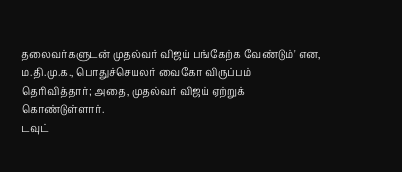தலைவர்களுடன் முதல்வர் விஜய் பங்கேற்க வேண்டும்' என, ம.தி.மு.க., பொதுச்செயலர் வைகோ விருப்பம் தெரிவித்தார்; அதை, முதல்வர் விஜய் ஏற்றுக் கொண்டுள்ளார்.
டவுட்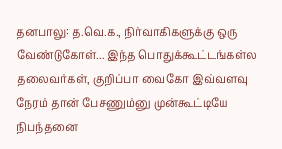தனபாலு: த.வெ.க., நிர்வாகிகளுக்கு ஒரு வேண்டுகோள்... இந்த பொதுக்கூட்டங்கள்ல தலைவர்கள், குறிப்பா வைகோ இவ்வளவு நேரம் தான் பேசணும்னு முன்கூட்டியே நிபந்தனை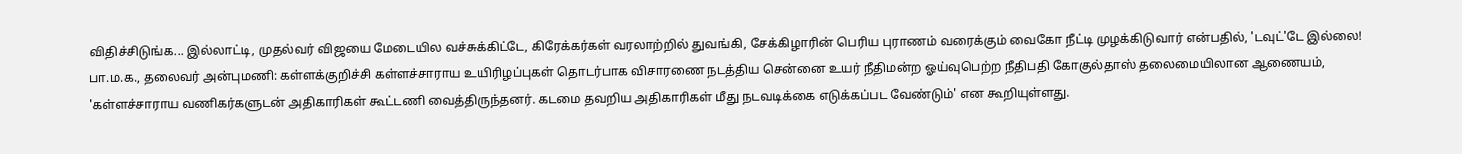விதிச்சிடுங்க... இல்லாட்டி, முதல்வர் விஜயை மேடையில வச்சுக்கிட்டே, கிரேக்கர்கள் வரலாற்றில் துவங்கி, சேக்கிழாரின் பெரிய புராணம் வரைக்கும் வைகோ நீட்டி முழக்கிடுவார் என்பதில், 'டவுட்'டே இல்லை!
பா.ம.க., தலைவர் அன்புமணி: கள்ளக்குறிச்சி கள்ளச்சாராய உயிரிழப்புகள் தொடர்பாக விசாரணை நடத்திய சென்னை உயர் நீதிமன்ற ஓய்வுபெற்ற நீதிபதி கோகுல்தாஸ் தலைமையிலான ஆணையம், 'கள்ளச்சாராய வணிகர்களுடன் அதிகாரிகள் கூட்டணி வைத்திருந்தனர். கடமை தவறிய அதிகாரிகள் மீது நடவடிக்கை எடுக்கப்பட வேண்டும்' என கூறியுள்ளது.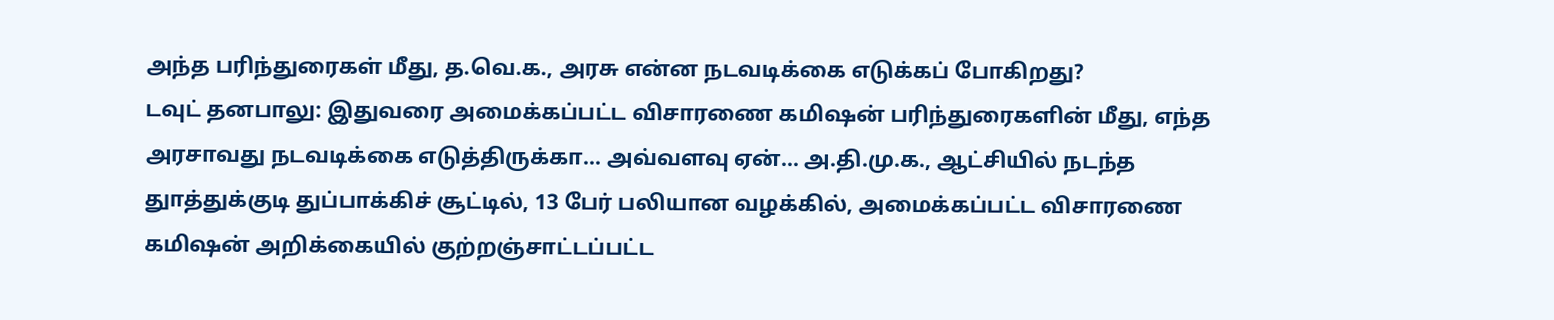அந்த பரிந்துரைகள் மீது, த.வெ.க., அரசு என்ன நடவடிக்கை எடுக்கப் போகிறது?
டவுட் தனபாலு: இதுவரை அமைக்கப்பட்ட விசாரணை கமிஷன் பரிந்துரைகளின் மீது, எந்த அரசாவது நடவடிக்கை எடுத்திருக்கா... அவ்வளவு ஏன்... அ.தி.மு.க., ஆட்சியில் நடந்த துாத்துக்குடி துப்பாக்கிச் சூட்டில், 13 பேர் பலியான வழக்கில், அமைக்கப்பட்ட விசாரணை கமிஷன் அறிக்கையில் குற்றஞ்சாட்டப்பட்ட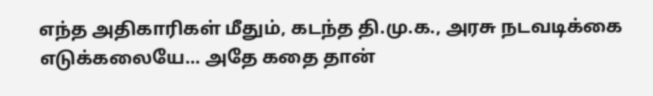எந்த அதிகாரிகள் மீதும், கடந்த தி.மு.க., அரசு நடவடிக்கை எடுக்கலையே... அதே கதை தான்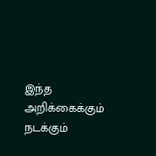இந்த அறிக்கைக்கும் நடக்கும்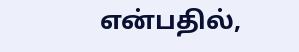என்பதில்,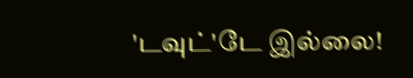'டவுட்'டே இல்லை!